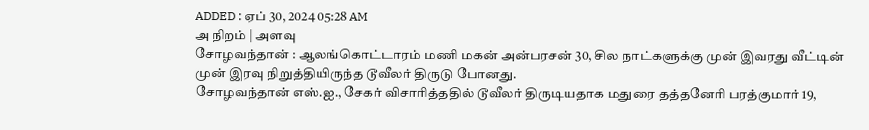ADDED : ஏப் 30, 2024 05:28 AM
அ நிறம் | அளவு
சோழவந்தான் : ஆலங்கொட்டாரம் மணி மகன் அன்பரசன் 30, சில நாட்களுக்கு முன் இவரது வீட்டின் முன் இரவு நிறுத்தியிருந்த டூவீலர் திருடு போனது.
சோழவந்தான் எஸ்.ஐ., சேகர் விசாரித்ததில் டூவீலர் திருடியதாக மதுரை தத்தனேரி பரத்குமார் 19,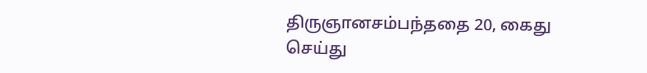திருஞானசம்பந்ததை 20, கைது செய்து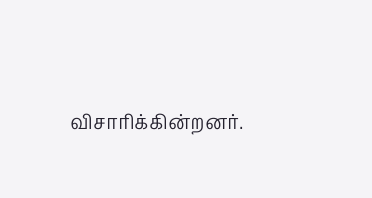விசாரிக்கின்றனர்.